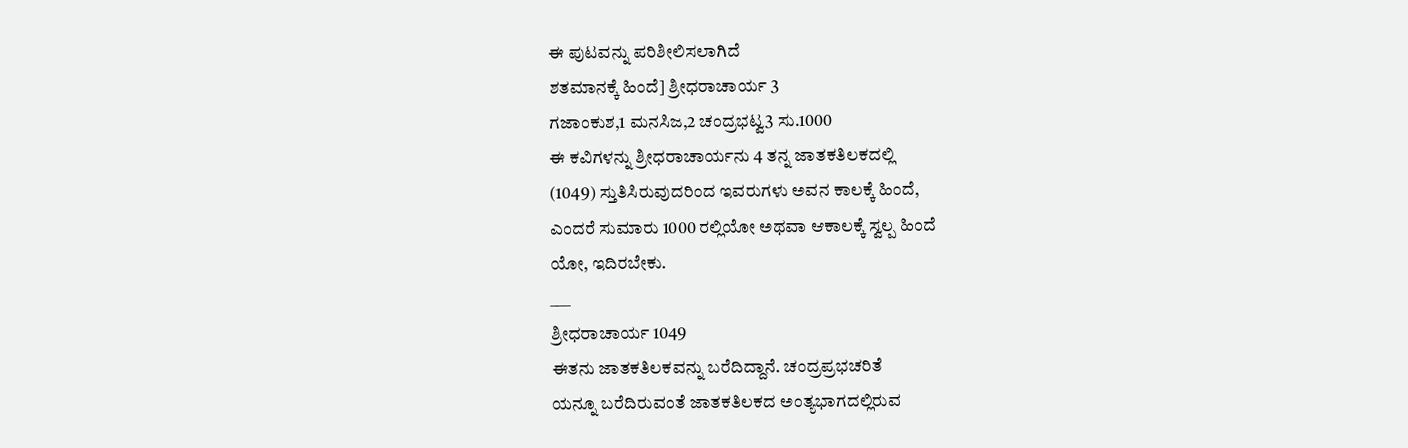ಈ ಪುಟವನ್ನು ಪರಿಶೀಲಿಸಲಾಗಿದೆ
ಶತಮಾನಕ್ಕೆ ಹಿಂದೆ] ಶ್ರೀಧರಾಚಾರ್ಯ 3
ಗಜಾಂಕುಶ,1 ಮನಸಿಜ,2 ಚಂದ್ರಭಟ್ವ3 ಸು.1000
ಈ ಕವಿಗಳನ್ನು ಶ್ರೀಧರಾಚಾರ್ಯನು 4 ತನ್ನ ಜಾತಕತಿಲಕದಲ್ಲಿ
(1049) ಸ್ತುತಿಸಿರುವುದರಿಂದ ಇವರುಗಳು ಅವನ ಕಾಲಕ್ಕೆ ಹಿಂದೆ,
ಎಂದರೆ ಸುಮಾರು 1000 ರಲ್ಲಿಯೋ ಅಥವಾ ಆಕಾಲಕ್ಕೆ ಸ್ವಲ್ಪ ಹಿಂದೆ
ಯೋ, ಇದಿರಬೇಕು.
___
ಶ್ರೀಧರಾಚಾರ್ಯ 1049
ಈತನು ಜಾತಕತಿಲಕವನ್ನು ಬರೆದಿದ್ದಾನೆ. ಚಂದ್ರಪ್ರಭಚರಿತೆ
ಯನ್ನೂ ಬರೆದಿರುವಂತೆ ಜಾತಕತಿಲಕದ ಅಂತ್ಯಭಾಗದಲ್ಲಿರುವ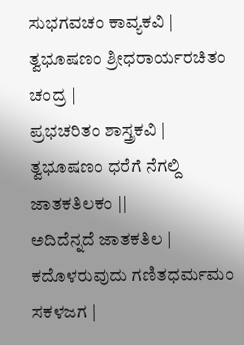ಸುಭಗವಚಂ ಕಾವ್ಯಕವಿ | ತ್ವಭೂಷಣಂ ಶ್ರೀಧರಾರ್ಯರಚಿತಂ ಚಂದ್ರ |
ಪ್ರಭಚರಿತಂ ಶಾಸ್ತ್ರಕವಿ | ತ್ವಭೂಷಣಂ ಧರೆಗೆ ನೆಗಲ್ದಿ ಜಾತಕತಿಲಕಂ ||
ಅದಿದೆನ್ನದೆ ಜಾತಕತಿಲ | ಕದೊಳರುವುದು ಗಣಿತಧರ್ಮಮಂ ಸಕಳಜಗ |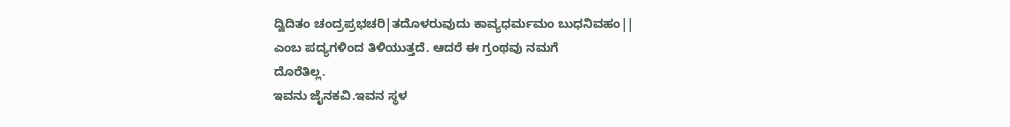ದ್ವಿದಿತಂ ಚಂದ್ರಪ್ರಭಚರಿ|ತದೊಳರುವುದು ಕಾವ್ಯಧರ್ಮಮಂ ಬುಧನಿವಹಂ||
ಎಂಬ ಪದ್ಯಗಳಿಂದ ತಿಳಿಯುತ್ತದೆ. ಆದರೆ ಈ ಗ್ರಂಥವು ನಮಗೆ
ದೊರೆತಿಲ್ಲ.
ಇವನು ಜೈನಕವಿ.ಇವನ ಸ್ಥಳ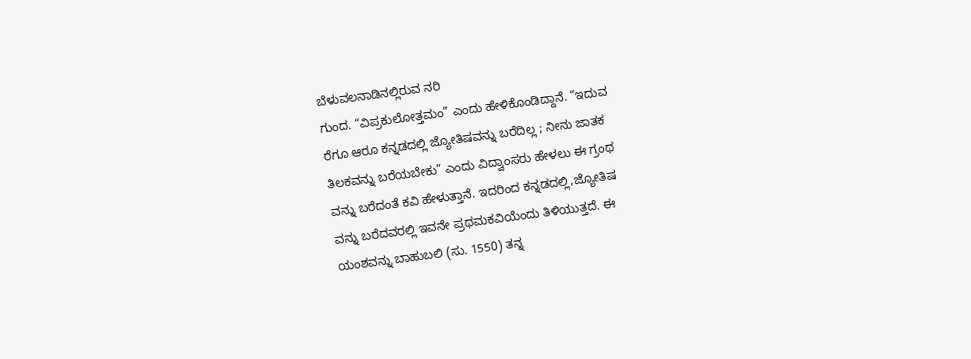ಬೆಳುವಲನಾಡಿನಲ್ಲಿರುವ ನರಿ
ಗುಂದ. “ವಿಪ್ರಕುಲೋತ್ತಮಂ” ಎಂದು ಹೇಳಿಕೊಂಡಿದ್ದಾನೆ. “ಇದುವ
ರೆಗೂ ಆರೂ ಕನ್ನಡದಲ್ಲಿ ಜ್ಯೋತಿಷವನ್ನು ಬರೆದಿಲ್ಲ ; ನೀನು ಜಾತಕ
ತಿಲಕವನ್ನು ಬರೆಯಬೇಕು” ಎಂದು ವಿದ್ವಾಂಸರು ಹೇಳಲು ಈ ಗ್ರಂಥ
ವನ್ನು ಬರೆದಂತೆ ಕವಿ ಹೇಳುತ್ತಾನೆ. ಇದರಿಂದ ಕನ್ನಡದಲ್ಲಿ,ಜ್ಯೋತಿಷ
ವನ್ನು ಬರೆದವರಲ್ಲಿ ಇವನೇ ಪ್ರಥಮಕವಿಯೆಂದು ತಿಳಿಯುತ್ತದೆ. ಈ
ಯಂಶವನ್ನು ಬಾಹುಬಲಿ (ಸು. 1550) ತನ್ನ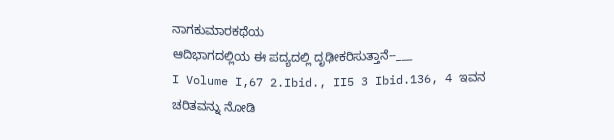ನಾಗಕುಮಾರಕಥೆಯ
ಆದಿಭಾಗದಲ್ಲಿಯ ಈ ಪದ್ಯದಲ್ಲಿ ದೃಢೀಕರಿಸುತ್ತಾನೆ--___
I Volume I,67 2.Ibid., II5 3 Ibid.136, 4 ಇವನ ಚರಿತವನ್ನು ನೋಡಿ